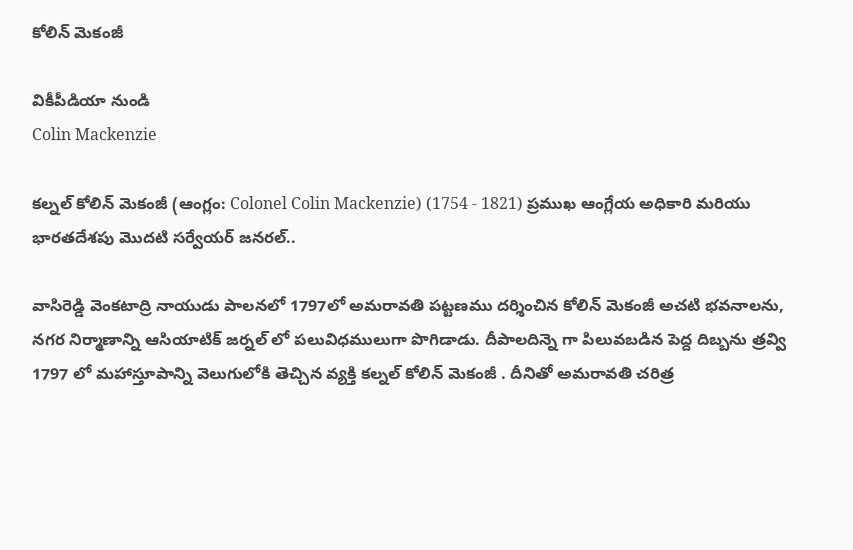కోలిన్ మెకంజీ

వికీపీడియా నుండి
Colin Mackenzie

కల్నల్ కోలిన్ మెకంజీ (ఆంగ్లం: Colonel Colin Mackenzie) (1754 - 1821) ప్రముఖ ఆంగ్లేయ అధికారి మరియు భారతదేశపు మొదటి సర్వేయర్ జనరల్..

వాసిరెడ్డి వెంకటాద్రి నాయుడు పాలనలో 1797లో అమరావతి పట్టణము దర్శించిన కోలిన్ మెకంజీ అచటి భవనాలను, నగర నిర్మాణాన్ని ఆసియాటిక్ జర్నల్ లో పలువిధములుగా పొగిడాడు. దీపాలదిన్నె గా పిలువబడిన పెద్ద దిబ్బను త్రవ్వి 1797 లో మహాస్తూపాన్ని వెలుగులోకి తెచ్చిన వ్యక్తి కల్నల్ కోలిన్ మెకంజీ . దీనితో అమరావతి చరిత్ర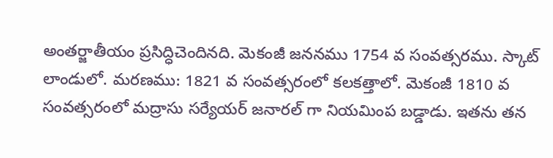అంతర్జాతీయం ప్రసిద్ధిచెందినది. మెకంజీ జననము 1754 వ సంవత్సరము. స్కాట్ లాండులో. మరణము: 1821 వ సంవత్సరంలో కలకత్తాలో. మెకంజీ 1810 వ సంవత్సరంలో మద్రాసు సర్యేయర్ జనారల్ గా నియమింప బడ్డాడు. ఇతను తన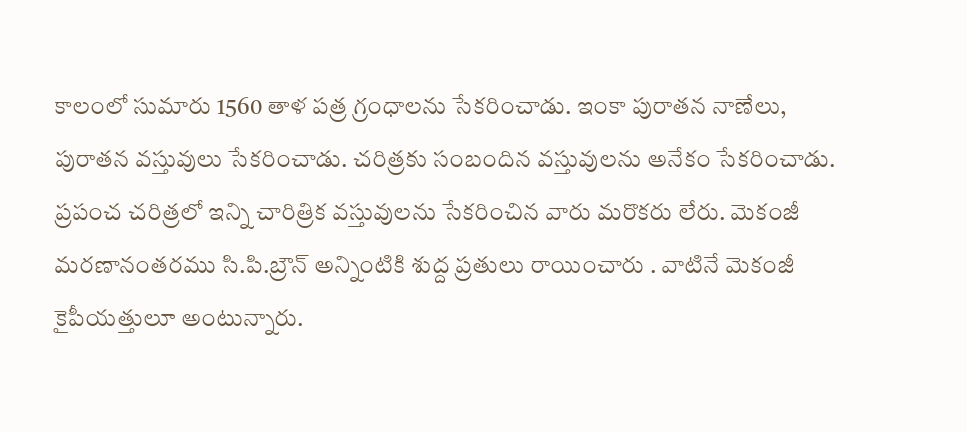కాలంలో సుమారు 1560 తాళ పత్ర గ్రంధాలను సేకరించాడు. ఇంకా పురాతన నాణేలు, పురాతన వస్తువులు సేకరించాడు. చరిత్రకు సంబందిన వస్తువులను అనేకం సేకరించాడు. ప్రపంచ చరిత్రలో ఇన్ని చారిత్రిక వస్తువులను సేకరించిన వారు మరొకరు లేరు. మెకంజీ మరణానంతరము సి.పి.బ్రౌన్ అన్నింటికి శుద్ద ప్రతులు రాయించారు . వాటినే మెకంజీ కైపీయత్తులూ అంటున్నారు.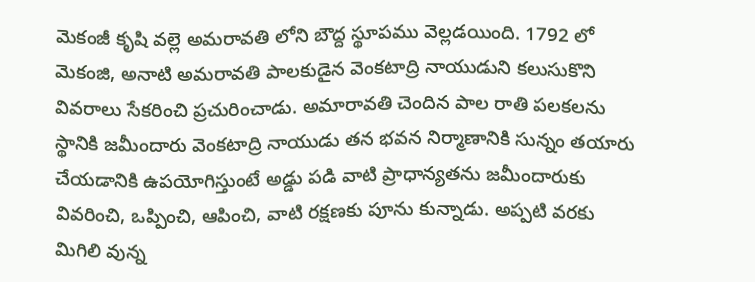మెకంజీ కృషి వల్లె అమరావతి లోని బౌద్ద స్థూపము వెల్లడయింది. 1792 లో మెకంజి, అనాటి అమరావతి పాలకుడైన వెంకటాద్రి నాయుడుని కలుసుకొని వివరాలు సేకరించి ప్రచురించాడు. అమారావతి చెందిన పాల రాతి పలకలను స్థానికి జమీందారు వెంకటాద్రి నాయుడు తన భవన నిర్మాణానికి సున్నం తయారు చేయడానికి ఉపయోగిస్తుంటే అడ్డు పడి వాటి ప్రాధాన్యతను జమీందారుకు వివరించి, ఒప్పించి, ఆపించి, వాటి రక్షణకు పూను కున్నాడు. అప్పటి వరకు మిగిలి వున్న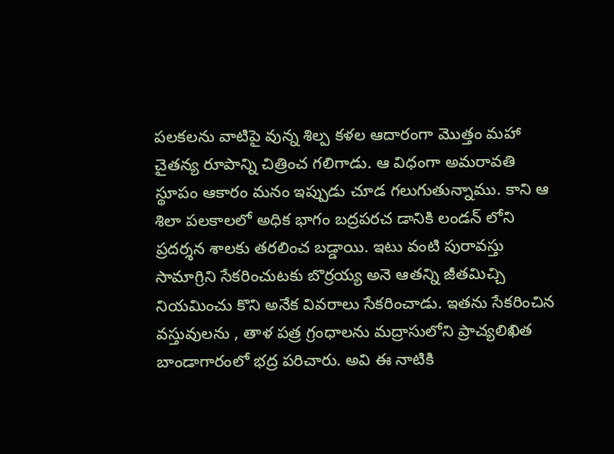పలకలను వాటిపై వున్న శిల్ప కళల ఆదారంగా మొత్తం మహా చైతన్య రూపాన్ని చిత్రించ గలిగాడు. ఆ విధంగా అమరావతి స్థూపం ఆకారం మనం ఇప్పుడు చూడ గలుగుతున్నాము. కాని ఆ శిలా పలకాలలో అధిక భాగం బద్రపరచ డానికి లండన్ లోని ప్రదర్శన శాలకు తరలించ బడ్డాయి. ఇటు వంటి పురావస్తు సామాగ్రిని సేకరించుటకు బొర్రయ్య అనె ఆతన్ని జీతమిచ్చి నియమించు కొని అనేక వివరాలు సేకరించాడు. ఇతను సేకరించిన వస్తువులను , తాళ పత్ర గ్రంధాలను మద్రాసులోని ప్రాచ్యలిఖిత బాండాగారంలో భద్ర పరిచారు. అవి ఈ నాటికి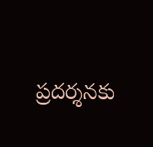ప్రదర్శనకు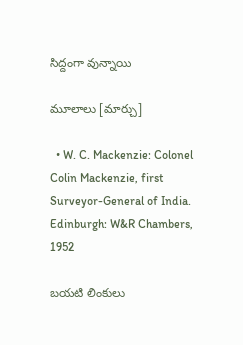సిద్దంగా వున్నాయి

మూలాలు [మార్చు]

  • W. C. Mackenzie: Colonel Colin Mackenzie, first Surveyor-General of India. Edinburgh: W&R Chambers, 1952

బయటి లింకులు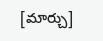[మార్చు]